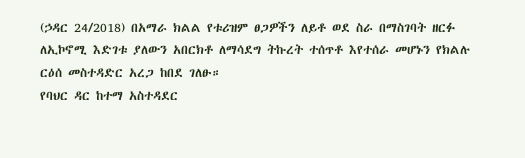(ኃዳር 24/2018) በአማራ ክልል የቱሪዝም ፀጋዎችን ለይቶ ወደ ስራ በማስገባት ዘርፉ ለኢኮኖሚ እድገቱ ያለውን አበርክቶ ለማሳደግ ትኩረት ተሰጥቶ እየተሰራ መሆኑን የክልሉ ርዕሰ መስተዳድር አረጋ ከበደ ገለፁ።
የባህር ዳር ከተማ አስተዳደር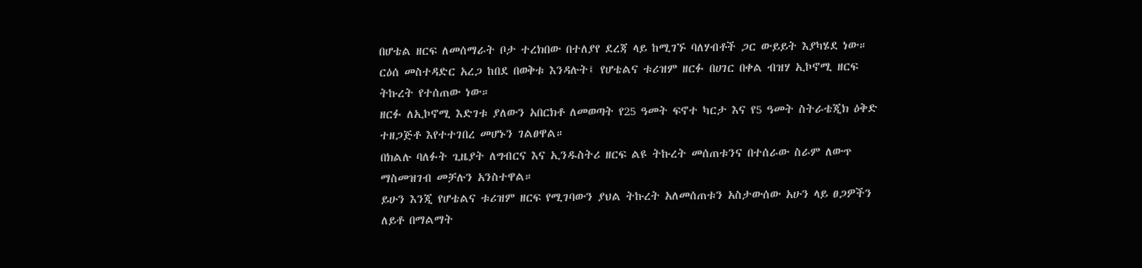በሆቴል ዘርፍ ለመሰማራት ቦታ ተረክበው በተለያየ ደረጃ ላይ ከሚገኙ ባለሃብቶች ጋር ውይይት እያካሄደ ነው።
ርዕሰ መስተዳድር አረጋ ከበደ በወቅቱ እንዳሉት፤ የሆቴልና ቱሪዝም ዘርፉ በሀገር በቀል ብዝሃ ኢኮኖሚ ዘርፍ ትኩረት የተሰጠው ነው።
ዘርፉ ለኢኮኖሚ እድገቱ ያለውን አበርክቶ ለመወጣት የ25 ዓመት ፍኖተ ካርታ እና የ5 ዓመት ስትራቴጂክ ዕቅድ ተዘጋጅቶ እየተተገበረ መሆኑን ገልፀዋል።
በክልሉ ባለፉት ጊዜያት ለግብርና እና ኢንዱስትሪ ዘርፍ ልዩ ትኩረት መሰጠቱንና በተሰራው ስራም ለውጥ ማስመዝገብ መቻሉን አንስተዋል።
ይሁን እንጂ የሆቴልና ቱሪዝም ዘርፍ የሚገባውን ያህል ትኩረት አለመሰጠቱን አስታውሰው አሁን ላይ ፀጋዎችን ለይቶ በማልማት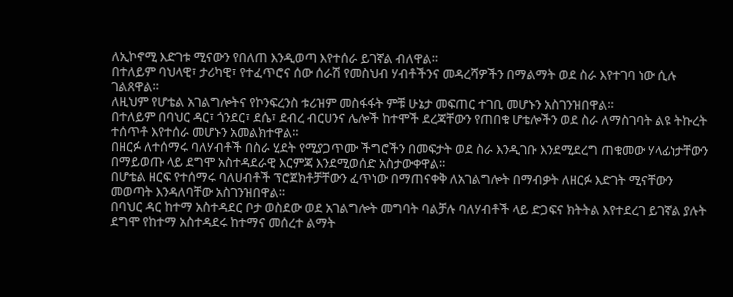ለኢኮኖሚ እድገቱ ሚናውን የበለጠ እንዲወጣ እየተሰራ ይገኛል ብለዋል።
በተለይም ባህላዊ፣ ታሪካዊ፣ የተፈጥሮና ሰው ሰራሽ የመስህብ ሃብቶችንና መዳረሻዎችን በማልማት ወደ ስራ እየተገባ ነው ሲሉ ገልጸዋል።
ለዚህም የሆቴል አገልግሎትና የኮንፍረንስ ቱሪዝም መስፋፋት ምቹ ሁኔታ መፍጠር ተገቢ መሆኑን አስገንዝበዋል።
በተለይም በባህር ዳር፣ ጎንደር፣ ደሴ፣ ደብረ ብርሀንና ሌሎች ከተሞች ደረጃቸውን የጠበቁ ሆቴሎችን ወደ ስራ ለማስገባት ልዩ ትኩረት ተሰጥቶ እየተሰራ መሆኑን አመልክተዋል።
በዘርፉ ለተሰማሩ ባለሃብቶች በስራ ሂደት የሚያጋጥሙ ችግሮችን በመፍታት ወደ ስራ እንዲገቡ እንደሚደረግ ጠቁመው ሃላፊነታቸውን በማይወጡ ላይ ደግሞ አስተዳደራዊ እርምጃ እንደሚወሰድ አስታውቀዋል።
በሆቴል ዘርፍ የተሰማሩ ባለሀብቶች ፕሮጀክቶቻቸውን ፈጥነው በማጠናቀቅ ለአገልግሎት በማብቃት ለዘርፉ እድገት ሚናቸውን መወጣት እንዳለባቸው አስገንዝበዋል።
በባህር ዳር ከተማ አስተዳደር ቦታ ወስደው ወደ አገልግሎት መግባት ባልቻሉ ባለሃብቶች ላይ ድጋፍና ክትትል እየተደረገ ይገኛል ያሉት ደግሞ የከተማ አስተዳደሩ ከተማና መሰረተ ልማት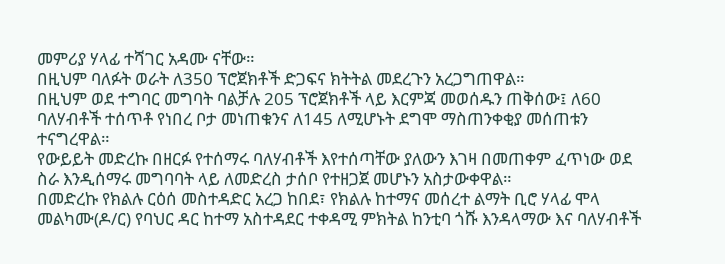መምሪያ ሃላፊ ተሻገር አዳሙ ናቸው።
በዚህም ባለፉት ወራት ለ350 ፕሮጀክቶች ድጋፍና ክትትል መደረጉን አረጋግጠዋል።
በዚህም ወደ ተግባር መግባት ባልቻሉ 205 ፕሮጀክቶች ላይ እርምጃ መወሰዱን ጠቅሰው፤ ለ60 ባለሃብቶች ተሰጥቶ የነበረ ቦታ መነጠቁንና ለ145 ለሚሆኑት ደግሞ ማስጠንቀቂያ መሰጠቱን ተናግረዋል።
የውይይት መድረኩ በዘርፉ የተሰማሩ ባለሃብቶች እየተሰጣቸው ያለውን እገዛ በመጠቀም ፈጥነው ወደ ስራ እንዲሰማሩ መግባባት ላይ ለመድረስ ታሰቦ የተዘጋጀ መሆኑን አስታውቀዋል።
በመድረኩ የክልሉ ርዕሰ መስተዳድር አረጋ ከበደ፣ የክልሉ ከተማና መሰረተ ልማት ቢሮ ሃላፊ ሞላ መልካሙ(ዶ/ር) የባህር ዳር ከተማ አስተዳደር ተቀዳሚ ምክትል ከንቲባ ጎሹ እንዳላማው እና ባለሃብቶች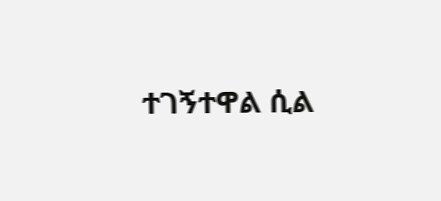ተገኝተዋል ሲል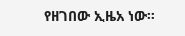የዘገበው ኢዜአ ነው።